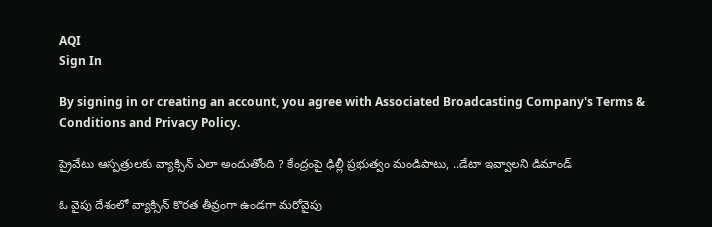AQI
Sign In

By signing in or creating an account, you agree with Associated Broadcasting Company's Terms & Conditions and Privacy Policy.

ప్రైవేటు ఆస్పత్రులకు వ్యాక్సిన్ ఎలా అందుతోంది ? కేంద్రంపై ఢిల్లీ ప్రభుత్వం మండిపాటు, ..డేటా ఇవ్వాలని డిమాండ్

ఓ వైపు దేశంలో వ్యాక్సిన్ కొరత తీవ్రంగా ఉండగా మరోవైపు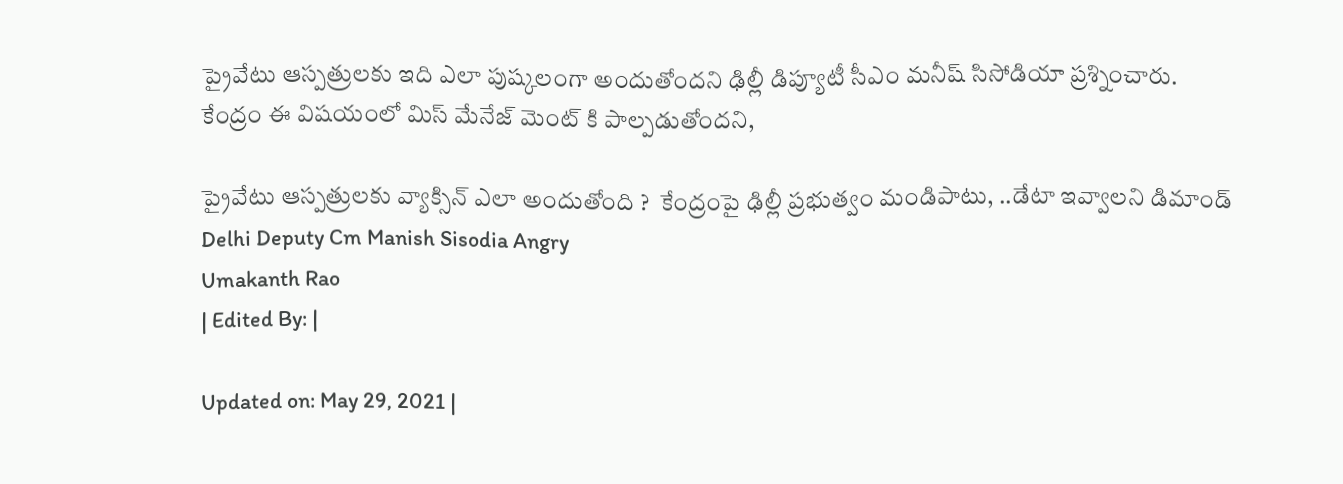ప్రైవేటు ఆస్పత్రులకు ఇది ఎలా పుష్కలంగా అందుతోందని ఢిల్లీ డిప్యూటీ సీఎం మనీష్ సిసోడియా ప్రశ్నించారు. కేంద్రం ఈ విషయంలో మిస్ మేనేజ్ మెంట్ కి పాల్పడుతోందని,

ప్రైవేటు ఆస్పత్రులకు వ్యాక్సిన్ ఎలా అందుతోంది ?  కేంద్రంపై ఢిల్లీ ప్రభుత్వం మండిపాటు, ..డేటా ఇవ్వాలని డిమాండ్
Delhi Deputy Cm Manish Sisodia Angry
Umakanth Rao
| Edited By: |

Updated on: May 29, 2021 |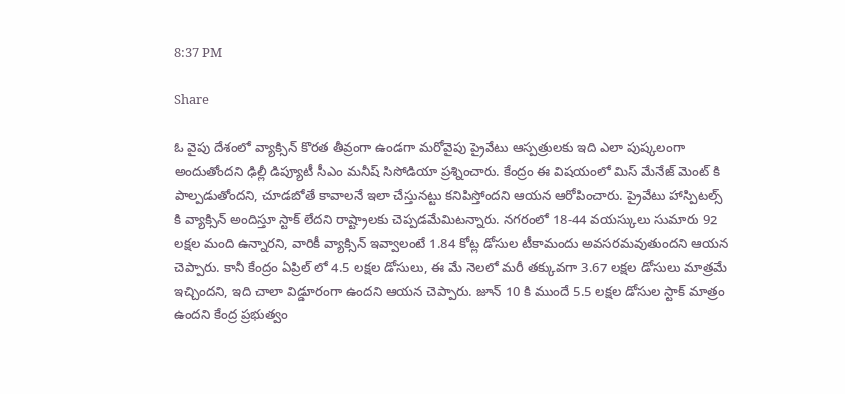8:37 PM

Share

ఓ వైపు దేశంలో వ్యాక్సిన్ కొరత తీవ్రంగా ఉండగా మరోవైపు ప్రైవేటు ఆస్పత్రులకు ఇది ఎలా పుష్కలంగా అందుతోందని ఢిల్లీ డిప్యూటీ సీఎం మనీష్ సిసోడియా ప్రశ్నించారు. కేంద్రం ఈ విషయంలో మిస్ మేనేజ్ మెంట్ కి పాల్పడుతోందని, చూడబోతే కావాలనే ఇలా చేస్తునట్టు కనిపిస్తోందని ఆయన ఆరోపించారు. ప్రైవేటు హాస్పిటల్స్ కి వ్యాక్సిన్ అందిస్తూ స్టాక్ లేదని రాష్ట్రాలకు చెప్పడమేమిటన్నారు. నగరంలో 18-44 వయస్కులు సుమారు 92 లక్షల మంది ఉన్నారని, వారికీ వ్యాక్సిన్ ఇవ్వాలంటే 1.84 కోట్ల డోసుల టీకామందు అవసరమవుతుందని ఆయన చెప్పారు. కానీ కేంద్రం ఏప్రిల్ లో 4.5 లక్షల డోసులు, ఈ మే నెలలో మరీ తక్కువగా 3.67 లక్షల డోసులు మాత్రమే ఇచ్చిందని, ఇది చాలా విడ్డూరంగా ఉందని ఆయన చెప్పారు. జూన్ 10 కి ముందే 5.5 లక్షల డోసుల స్టాక్ మాత్రం ఉందని కేంద్ర ప్రభుత్వం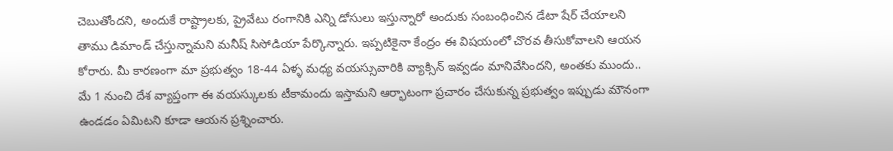చెబుతోందని, అందుకే రాష్ట్రాలకు, ప్రైవేటు రంగానికి ఎన్ని డోసులు ఇస్తున్నారో అందుకు సంబంధించిన డేటా షేర్ చేయాలని తాము డిమాండ్ చేస్తున్నామని మనీష్ సిసోడియా పేర్కొన్నారు. ఇప్పటికైనా కేంద్రం ఈ విషయంలో చొరవ తీసుకోవాలని ఆయన కోరారు. మీ కారణంగా మా ప్రభుత్వం 18-44 ఏళ్ళ మధ్య వయస్సువారికి వ్యాక్సిన్ ఇవ్వడం మానివేసిందని, అంతకు ముందు.. మే 1 నుంచి దేశ వ్యాప్తంగా ఈ వయస్కులకు టీకామందు ఇస్తామని ఆర్భాటంగా ప్రచారం చేసుకున్న ప్రభుత్వం ఇప్పుడు మౌనంగా ఉండడం ఏమిటని కూడా ఆయన ప్రశ్నించారు.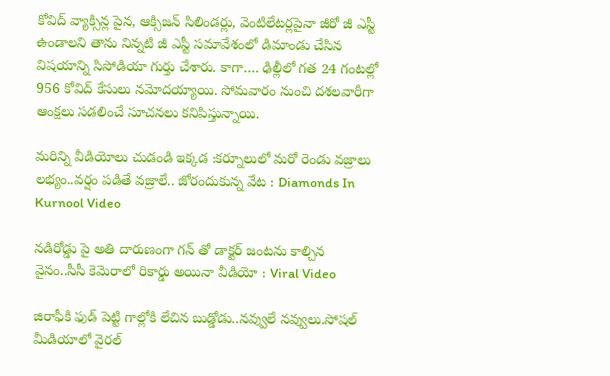కోవిద్ వ్యాక్సిన్ల పైన, ఆక్సిజన్ సిలిండర్లు, వెంటిలేటర్లపైనా జీరో జీ ఎస్టీ ఉండాలని తాను నిన్నటి జీ ఎస్టీ సమావేశంలో డిమాండు చేసిన విషయాన్ని సిసోడియా గుర్తు చేశారు. కాగా…. ఢిల్లీలో గత 24 గంటల్లో 956 కోవిద్ కేసులు నమోదయ్యాయి. సోమవారం నుంచి దశలవారీగా ఆంక్షలు సడలించే సూచనలు కనిపిస్తున్నాయి.

మరిన్ని వీడియోలు చుడండి ఇక్కడ :కర్నూలులో మరో రెండు వజ్రాలు లభ్యం..వర్షం పడితే వజ్రాలే.. జోరందుకున్న వేట : Diamonds In Kurnool Video

నడిరోడ్డు పై అతి దారుణంగా గన్ తో డాక్టర్ జంటను కాల్చిన వైనం..సీసీ కెమెరాలో రికార్డు అయినా వీడియో : Viral Video

జిరాఫీకి ఫుడ్ పెట్టి గాల్లోకి లేచిన బుడ్డోడు..నవ్వులే నవ్వులు.సోషల్ మీడియాలో వైరల్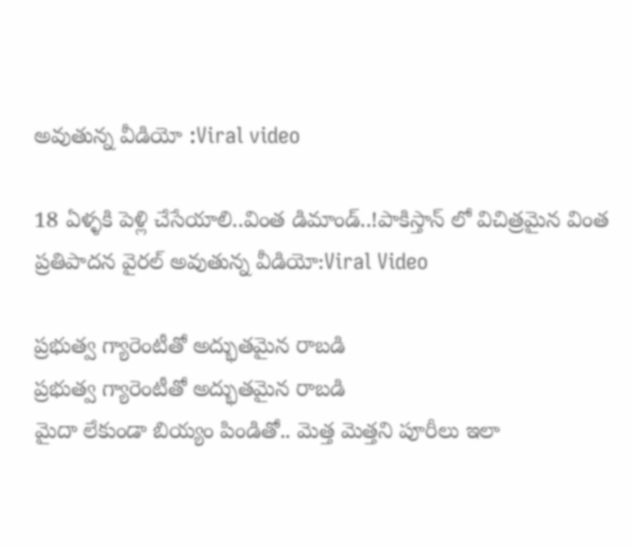అవుతున్న వీడియో :Viral video

18 ఏళ్ళకి పెళ్లి చేసేయాలి..వింత డిమాండ్..!పాకిస్తాన్ లో విచిత్రమైన వింత ప్రతిపాదన వైరల్ అవుతున్న వీడియో:Viral Video

ప్రభుత్వ గ్యారెంటీతో అద్భుతమైన రాబడి
ప్రభుత్వ గ్యారెంటీతో అద్భుతమైన రాబడి
మైదా లేకుండా బియ్యం పిండితో.. మెత్త మెత్తని పూరీలు ఇలా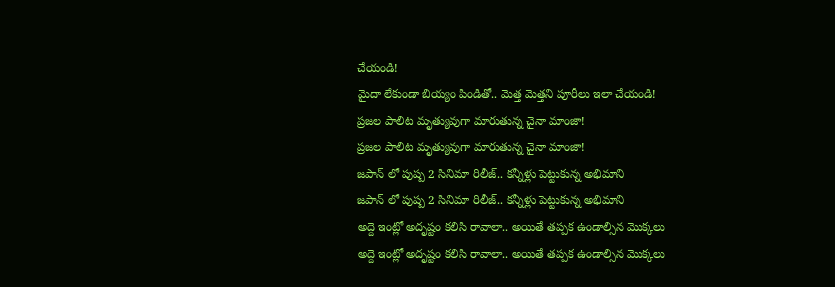చేయండి!
మైదా లేకుండా బియ్యం పిండితో.. మెత్త మెత్తని పూరీలు ఇలా చేయండి!
ప్రజల పాలిట మృత్యువుగా మారుతున్న చైనా మాంజా!
ప్రజల పాలిట మృత్యువుగా మారుతున్న చైనా మాంజా!
జపాన్ లో పుష్ప 2 సినిమా రిలీజ్.. కన్నీళ్లు పెట్టుకున్న అభిమాని
జపాన్ లో పుష్ప 2 సినిమా రిలీజ్.. కన్నీళ్లు పెట్టుకున్న అభిమాని
అద్దె ఇంట్లో అదృష్టం కలిసి రావాలా.. అయితే తప్పక ఉండాల్సిన మొక్కలు
అద్దె ఇంట్లో అదృష్టం కలిసి రావాలా.. అయితే తప్పక ఉండాల్సిన మొక్కలు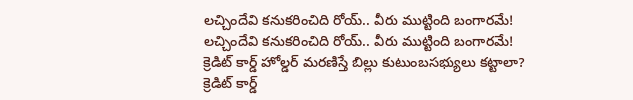లచ్చిందేవి కనుకరించిది రోయ్.. వీరు ముట్టింది బంగారమే!
లచ్చిందేవి కనుకరించిది రోయ్.. వీరు ముట్టింది బంగారమే!
క్రెడిట్‌ కార్డ్‌ హోల్డర్‌ మరణిస్తే బిల్లు కుటుంబసభ్యులు కట్టాలా?
క్రెడిట్‌ కార్డ్‌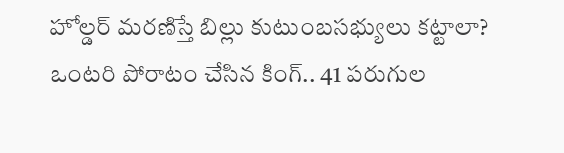హోల్డర్‌ మరణిస్తే బిల్లు కుటుంబసభ్యులు కట్టాలా?
ఒంటరి పోరాటం చేసిన కింగ్.. 41 పరుగుల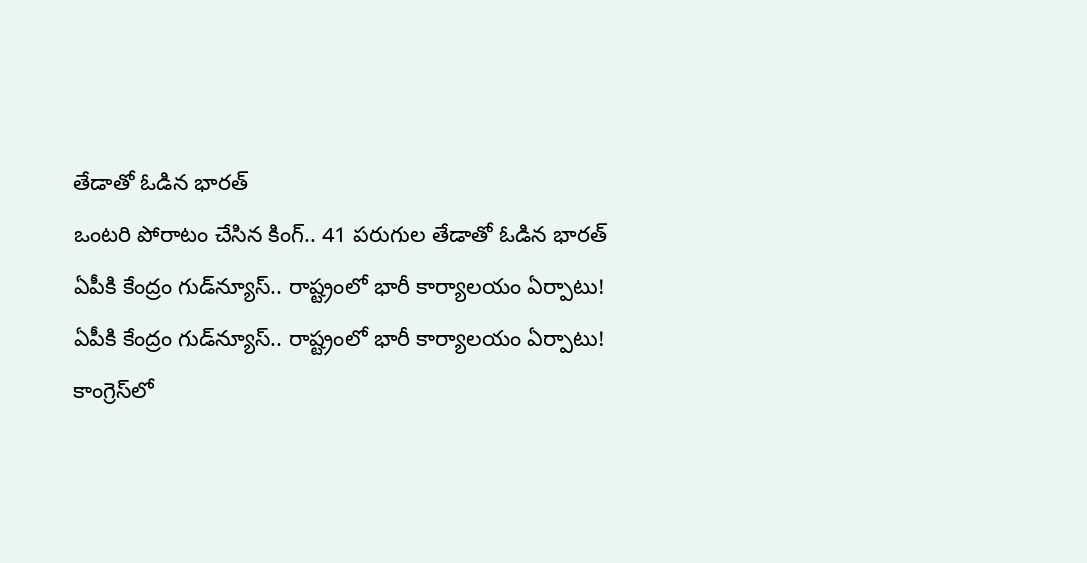తేడాతో ఓడిన భారత్
ఒంటరి పోరాటం చేసిన కింగ్.. 41 పరుగుల తేడాతో ఓడిన భారత్
ఏపీకి కేంద్రం గుడ్‌న్యూస్.. రాష్ట్రంలో భారీ కార్యాలయం ఏర్పాటు!
ఏపీకి కేంద్రం గుడ్‌న్యూస్.. రాష్ట్రంలో భారీ కార్యాలయం ఏర్పాటు!
కాంగ్రెస్‌లో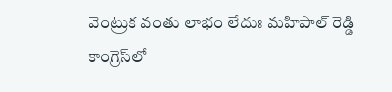వెంట్రుక వంతు లాభం లేదుః మహిపాల్ రెడ్డి
కాంగ్రెస్‌లో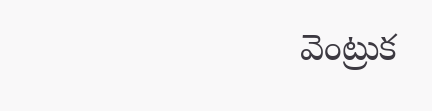వెంట్రుక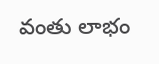వంతు లాభం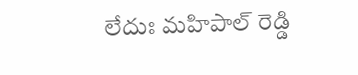లేదుః మహిపాల్ రెడ్డి